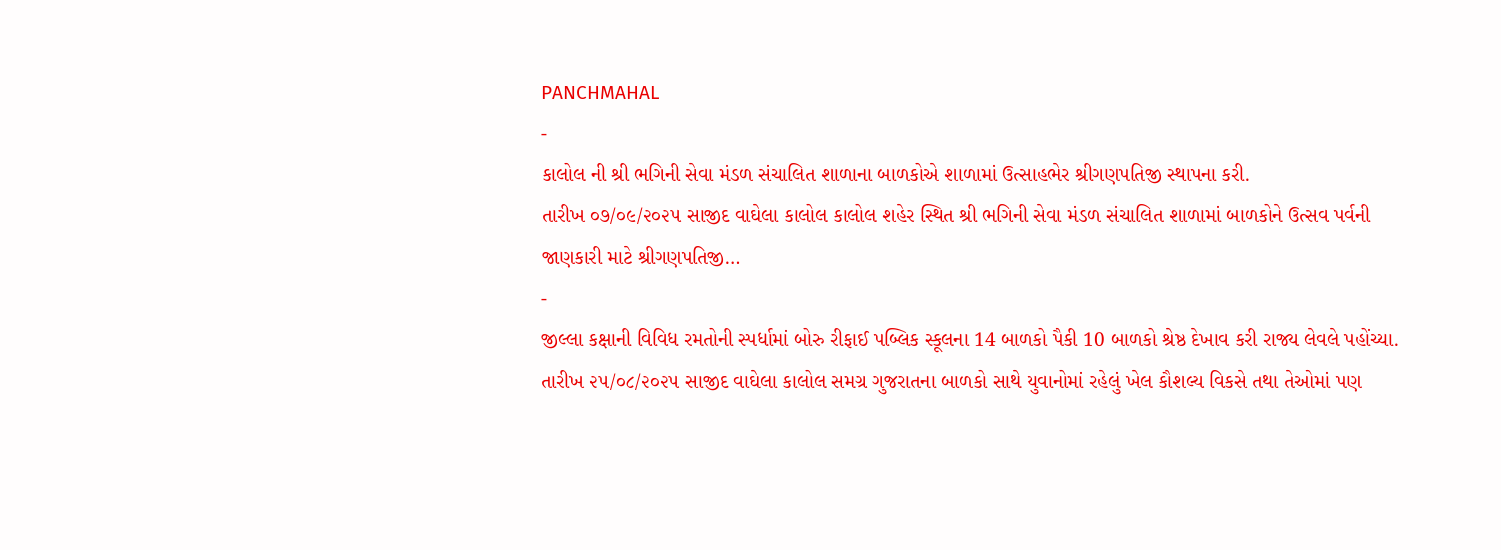PANCHMAHAL
-
કાલોલ ની શ્રી ભગિની સેવા મંડળ સંચાલિત શાળાના બાળકોએ શાળામાં ઉત્સાહભેર શ્રીગણપતિજી સ્થાપના કરી.
તારીખ ૦૭/૦૯/૨૦૨૫ સાજીદ વાઘેલા કાલોલ કાલોલ શહેર સ્થિત શ્રી ભગિની સેવા મંડળ સંચાલિત શાળામાં બાળકોને ઉત્સવ પર્વની જાણકારી માટે શ્રીગણપતિજી…
-
જીલ્લા કક્ષાની વિવિધ રમતોની સ્પર્ધામાં બોરુ રીફાઈ પબ્લિક સ્કૂલના 14 બાળકો પૈકી 10 બાળકો શ્રેષ્ઠ દેખાવ કરી રાજ્ય લેવલે પહોંચ્યા.
તારીખ ૨૫/૦૮/૨૦૨૫ સાજીદ વાઘેલા કાલોલ સમગ્ર ગુજરાતના બાળકો સાથે યુવાનોમાં રહેલું ખેલ કૌશલ્ય વિકસે તથા તેઓમાં પણ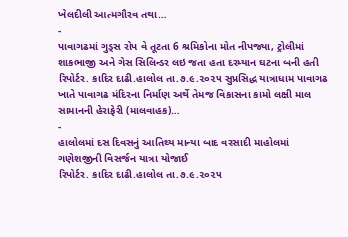ખેલદીલી આત્મગૌરવ તથા…
-
પાવાગઢમાં ગુડ્સ રોપ વે તૂટતા 6 શ્રમિકોના મોત નીપજ્યા, ટ્રોલીમાં શાકભાજી અને ગેસ સિલિન્ડર લઇ જતા હતા દરમ્યાન ઘટના બની હતી
રિપોર્ટર. કાદિર દાઢી.હાલોલ તા.૭.૯.૨૦૨૫ સુપ્રસિદ્ધ યાત્રાધામ પાવાગઢ ખાતે પાવાગઢ મંદિરના નિર્માણ અર્થે તેમજ વિકાસના કામો લક્ષી માલ સામાનની હેરાફેરી (માલવાહક)…
-
હાલોલમાં દસ દિવસનું આતિથ્ય માન્યા બાદ વરસાદી માહોલમાં ગણેશજીની વિસર્જન યાત્રા યોજાઈ
રિપોર્ટર. કાદિર દાઢી.હાલોલ તા.૭.૯.૨૦૨૫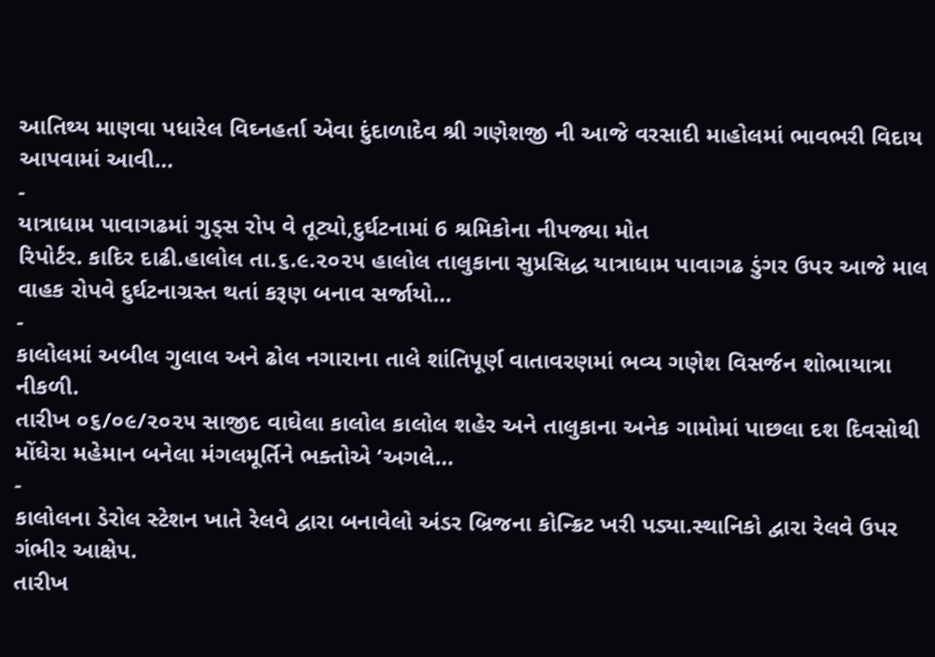આતિથ્ય માણવા પધારેલ વિઘ્નહર્તા એવા દુંદાળાદેવ શ્રી ગણેશજી ની આજે વરસાદી માહોલમાં ભાવભરી વિદાય આપવામાં આવી…
-
યાત્રાધામ પાવાગઢમાં ગુડ્સ રોપ વે તૂટ્યો,દુર્ઘટનામાં 6 શ્રમિકોના નીપજ્યા મોત
રિપોર્ટર. કાદિર દાઢી.હાલોલ તા.૬.૯.૨૦૨૫ હાલોલ તાલુકાના સુપ્રસિદ્ધ યાત્રાધામ પાવાગઢ ડુંગર ઉપર આજે માલ વાહક રોપવે દુર્ઘટનાગ્રસ્ત થતાં કરૂણ બનાવ સર્જાયો…
-
કાલોલમાં અબીલ ગુલાલ અને ઢોલ નગારાના તાલે શાંતિપૂર્ણ વાતાવરણમાં ભવ્ય ગણેશ વિસર્જન શોભાયાત્રા નીકળી.
તારીખ ૦૬/૦૯/૨૦૨૫ સાજીદ વાઘેલા કાલોલ કાલોલ શહેર અને તાલુકાના અનેક ગામોમાં પાછલા દશ દિવસોથી મોંઘેરા મહેમાન બનેલા મંગલમૂર્તિને ભક્તોએ ‘અગલે…
-
કાલોલના ડેરોલ સ્ટેશન ખાતે રેલવે દ્વારા બનાવેલો અંડર બ્રિજના કોન્ક્રિટ ખરી પડ્યા.સ્થાનિકો દ્વારા રેલવે ઉપર ગંભીર આક્ષેપ.
તારીખ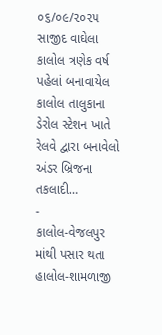૦૬/૦૯/૨૦૨૫ સાજીદ વાઘેલા કાલોલ ત્રણેક વર્ષ પહેલાં બનાવાયેલ કાલોલ તાલુકાના ડેરોલ સ્ટેશન ખાતે રેલવે દ્વારા બનાવેલો અંડર બ્રિજના તકલાદી…
-
કાલોલ-વેજલપુર માંથી પસાર થતા હાલોલ-શામળાજી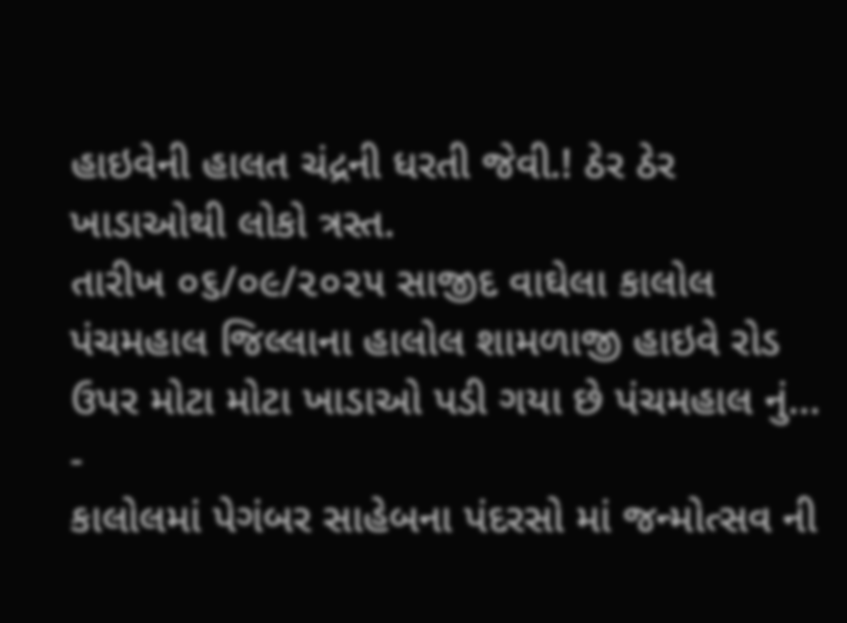હાઇવેની હાલત ચંદ્રની ધરતી જેવી.! ઠેર ઠેર ખાડાઓથી લોકો ત્રસ્ત.
તારીખ ૦૬/૦૯/૨૦૨૫ સાજીદ વાઘેલા કાલોલ પંચમહાલ જિલ્લાના હાલોલ શામળાજી હાઇવે રોડ ઉપર મોટા મોટા ખાડાઓ પડી ગયા છે પંચમહાલ નું…
-
કાલોલમાં પેગંબર સાહેબના પંદરસો માં જન્મોત્સવ ની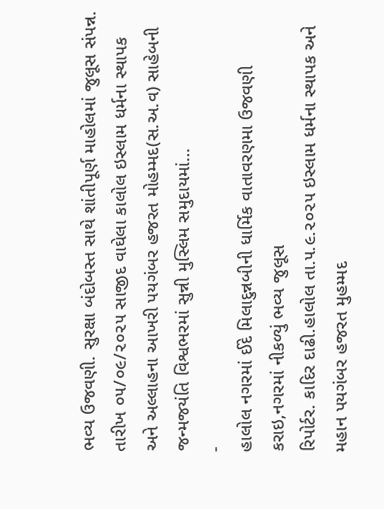ભવ્ય ઉજવણી. સુરક્ષા બંદોબસ્ત સાથે શાંતીપૂર્ણ માહોલમાં જુલૂસ સંપન્ન.
તારીખ ૦૫/૦૯/૨૦૨૫ સાજીદ વાઘેલા કાલોલ ઇસ્લામ ધર્મના સ્થાપક અને અલ્લાહના આખરી પયગંબર હજરત મોહમ્મદ(સ.અ.વ) સાહેબની જન્મજયંતિ વિશ્વભરમાં સુન્ની મુસ્લિમ સમુદાયમાં…
-
હાલોલ નગરમાં ઈદે મિલાદુન્નબીની ધાર્મિક વાતાવરણમા ઉજવણી કરાઇ,નગરમાં નીકળ્યું ભવ્ય જુલૂસ
રિપોર્ટર. કાદિર દાઢી.હાલોલ તા.૫.૯.૨૦૨૫ ઇસ્લામ ધર્મના સ્થાપક અને મહાન પયગંબર હજરત મુહમ્મદ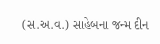(સ.અ.વ.) સાહેબના જન્મ દીન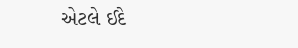એટલે ઈદે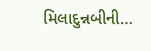મિલાદુન્નબીની…